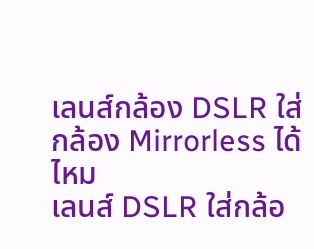เลนส์กล้อง DSLR ใส่กล้อง Mirrorless ได้ไหม
เลนส์ DSLR ใส่กล้อ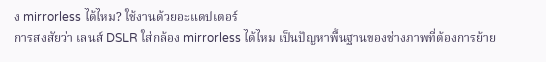ง mirrorless ได้ไหม? ใช้งานด้วยอะแดปเตอร์
การสงสัยว่า เลนส์ DSLR ใส่กล้อง mirrorless ได้ไหม เป็นปัญหาพื้นฐานของช่างภาพที่ต้องการย้าย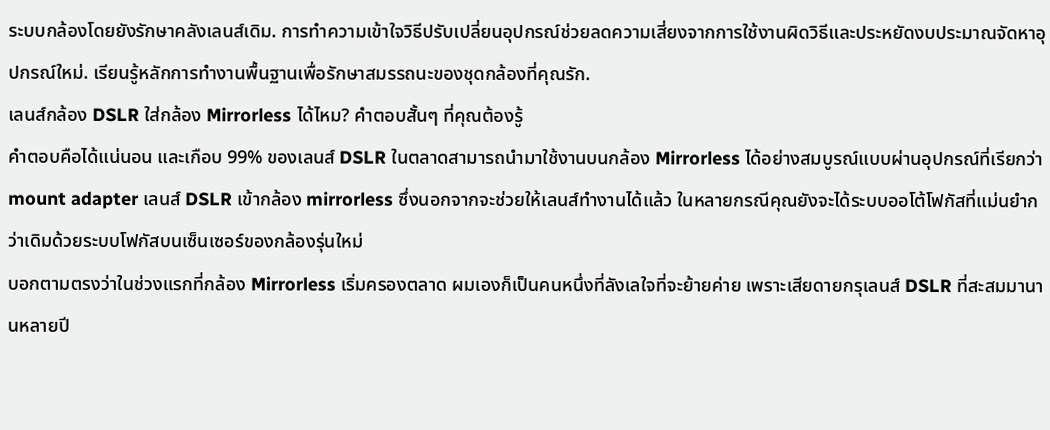ระบบกล้องโดยยังรักษาคลังเลนส์เดิม. การทำความเข้าใจวิธีปรับเปลี่ยนอุปกรณ์ช่วยลดความเสี่ยงจากการใช้งานผิดวิธีและประหยัดงบประมาณจัดหาอุปกรณ์ใหม่. เรียนรู้หลักการทำงานพื้นฐานเพื่อรักษาสมรรถนะของชุดกล้องที่คุณรัก.
เลนส์กล้อง DSLR ใส่กล้อง Mirrorless ได้ไหม? คำตอบสั้นๆ ที่คุณต้องรู้
คำตอบคือได้แน่นอน และเกือบ 99% ของเลนส์ DSLR ในตลาดสามารถนำมาใช้งานบนกล้อง Mirrorless ได้อย่างสมบูรณ์แบบผ่านอุปกรณ์ที่เรียกว่า mount adapter เลนส์ DSLR เข้ากล้อง mirrorless ซึ่งนอกจากจะช่วยให้เลนส์ทำงานได้แล้ว ในหลายกรณีคุณยังจะได้ระบบออโต้โฟกัสที่แม่นยำกว่าเดิมด้วยระบบโฟกัสบนเซ็นเซอร์ของกล้องรุ่นใหม่
บอกตามตรงว่าในช่วงแรกที่กล้อง Mirrorless เริ่มครองตลาด ผมเองก็เป็นคนหนึ่งที่ลังเลใจที่จะย้ายค่าย เพราะเสียดายกรุเลนส์ DSLR ที่สะสมมานานหลายปี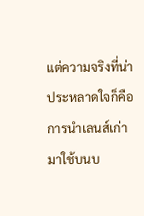แต่ความจริงที่น่าประหลาดใจก็คือ การนำเลนส์เก่ามาใช้บนบ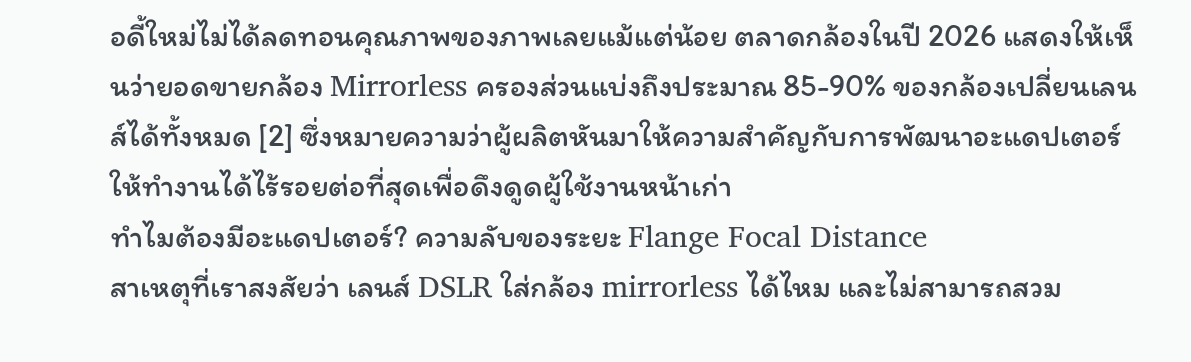อดี้ใหม่ไม่ได้ลดทอนคุณภาพของภาพเลยแม้แต่น้อย ตลาดกล้องในปี 2026 แสดงให้เห็นว่ายอดขายกล้อง Mirrorless ครองส่วนแบ่งถึงประมาณ 85-90% ของกล้องเปลี่ยนเลนส์ได้ทั้งหมด [2] ซึ่งหมายความว่าผู้ผลิตหันมาให้ความสำคัญกับการพัฒนาอะแดปเตอร์ให้ทำงานได้ไร้รอยต่อที่สุดเพื่อดึงดูดผู้ใช้งานหน้าเก่า
ทำไมต้องมีอะแดปเตอร์? ความลับของระยะ Flange Focal Distance
สาเหตุที่เราสงสัยว่า เลนส์ DSLR ใส่กล้อง mirrorless ได้ไหม และไม่สามารถสวม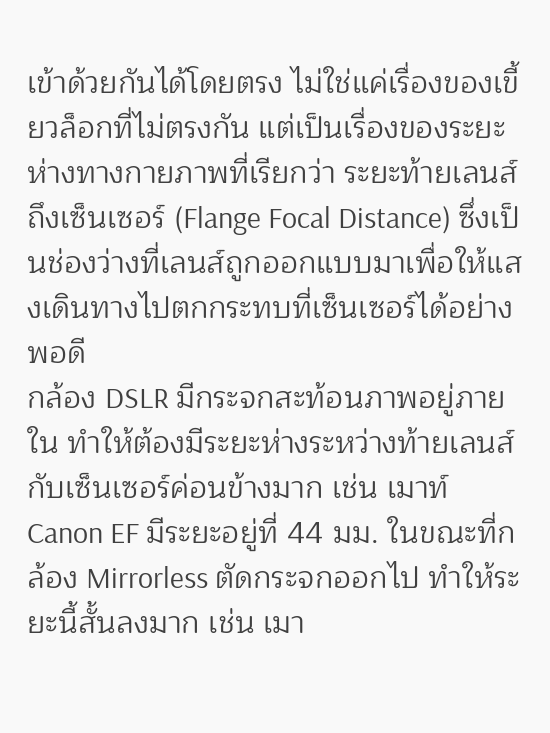เข้าด้วยกันได้โดยตรง ไม่ใช่แค่เรื่องของเขี้ยวล็อกที่ไม่ตรงกัน แต่เป็นเรื่องของระยะห่างทางกายภาพที่เรียกว่า ระยะท้ายเลนส์ถึงเซ็นเซอร์ (Flange Focal Distance) ซึ่งเป็นช่องว่างที่เลนส์ถูกออกแบบมาเพื่อให้แสงเดินทางไปตกกระทบที่เซ็นเซอร์ได้อย่างพอดี
กล้อง DSLR มีกระจกสะท้อนภาพอยู่ภายใน ทำให้ต้องมีระยะห่างระหว่างท้ายเลนส์กับเซ็นเซอร์ค่อนข้างมาก เช่น เมาท์ Canon EF มีระยะอยู่ที่ 44 มม. ในขณะที่กล้อง Mirrorless ตัดกระจกออกไป ทำให้ระยะนี้สั้นลงมาก เช่น เมา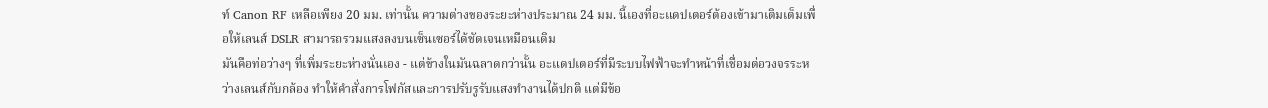ท์ Canon RF เหลือเพียง 20 มม. เท่านั้น ความต่างของระยะห่างประมาณ 24 มม. นี้เองที่อะแดปเตอร์ต้องเข้ามาเติมเต็มเพื่อให้เลนส์ DSLR สามารถรวมแสงลงบนเซ็นเซอร์ได้ชัดเจนเหมือนเดิม
มันคือท่อว่างๆ ที่เพิ่มระยะห่างนั่นเอง - แต่ข้างในมันฉลาดกว่านั้น อะแดปเตอร์ที่มีระบบไฟฟ้าจะทำหน้าที่เชื่อมต่อวงจรระหว่างเลนส์กับกล้อง ทำให้คำสั่งการโฟกัสและการปรับรูรับแสงทำงานได้ปกติ แต่มีข้อ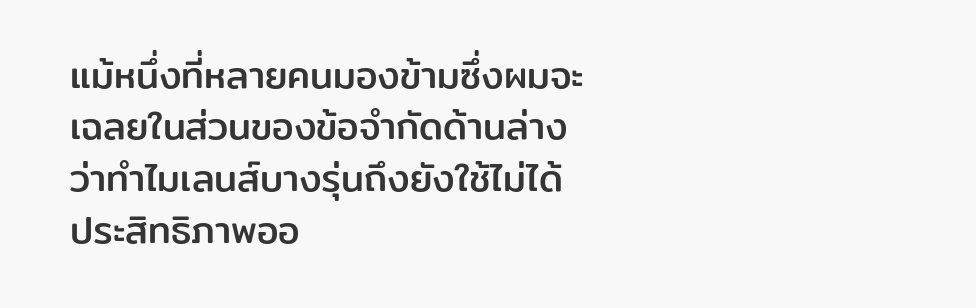แม้หนึ่งที่หลายคนมองข้ามซึ่งผมจะเฉลยในส่วนของข้อจำกัดด้านล่างว่าทำไมเลนส์บางรุ่นถึงยังใช้ไม่ได้
ประสิทธิภาพออ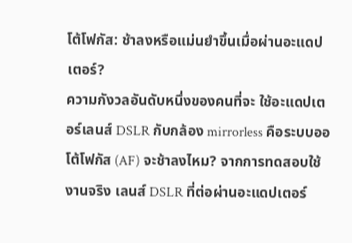โต้โฟกัส: ช้าลงหรือแม่นยำขึ้นเมื่อผ่านอะแดปเตอร์?
ความกังวลอันดับหนึ่งของคนที่จะ ใช้อะแดปเตอร์เลนส์ DSLR กับกล้อง mirrorless คือระบบออโต้โฟกัส (AF) จะช้าลงไหม? จากการทดสอบใช้งานจริง เลนส์ DSLR ที่ต่อผ่านอะแดปเตอร์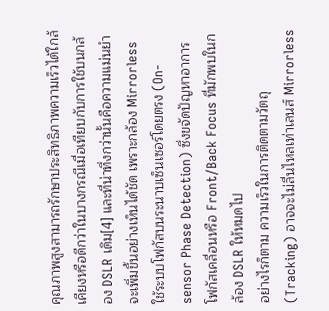คุณภาพสูงสามารถรักษาประสิทธิภาพความเร็วได้ใกล้เคียงหรือดีกว่าในบางกรณีเมื่อเทียบกับการใช้บนกล้อง DSLR เดิม[4] และที่น่าทึ่งกว่านั้นคือความแม่นยำจะเพิ่มขึ้นอย่างเห็นได้ชัด เพราะกล้อง Mirrorless ใช้ระบบโฟกัสบนระนาบเซ็นเซอร์โดยตรง (On-sensor Phase Detection) ซึ่งขจัดปัญหาอาการโฟกัสเคลื่อนหรือ Front/Back Focus ที่มักพบในกล้อง DSLR ให้หมดไป
อย่างไรก็ตาม ความเร็วในการติดตามวัตถุ (Tracking) อาจจะไม่ลื่นไหลเท่าเลนส์ Mirrorless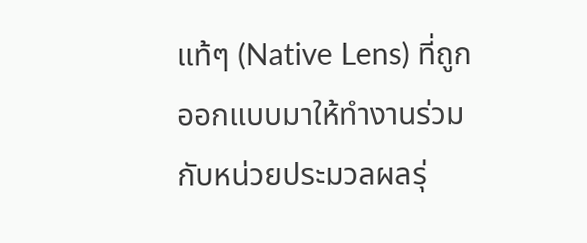แท้ๆ (Native Lens) ที่ถูกออกแบบมาให้ทำงานร่วมกับหน่วยประมวลผลรุ่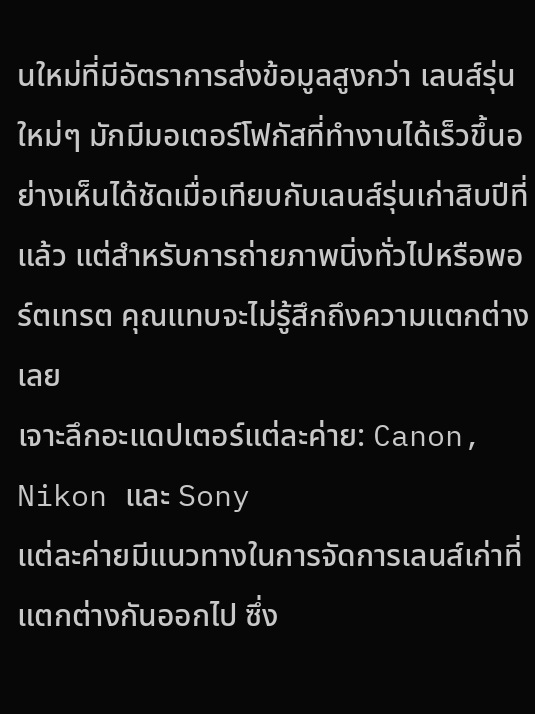นใหม่ที่มีอัตราการส่งข้อมูลสูงกว่า เลนส์รุ่นใหม่ๆ มักมีมอเตอร์โฟกัสที่ทำงานได้เร็วขึ้นอย่างเห็นได้ชัดเมื่อเทียบกับเลนส์รุ่นเก่าสิบปีที่แล้ว แต่สำหรับการถ่ายภาพนิ่งทั่วไปหรือพอร์ตเทรต คุณแทบจะไม่รู้สึกถึงความแตกต่างเลย
เจาะลึกอะแดปเตอร์แต่ละค่าย: Canon, Nikon และ Sony
แต่ละค่ายมีแนวทางในการจัดการเลนส์เก่าที่แตกต่างกันออกไป ซึ่ง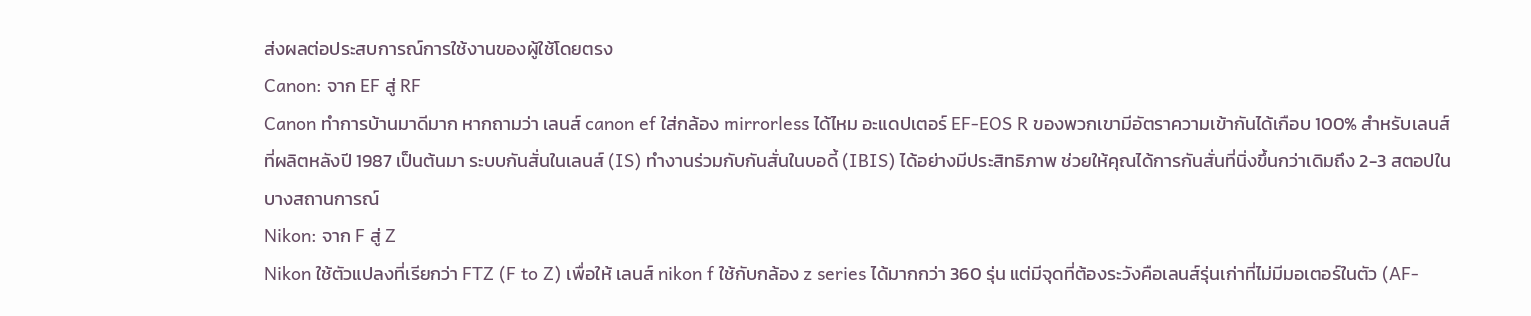ส่งผลต่อประสบการณ์การใช้งานของผู้ใช้โดยตรง
Canon: จาก EF สู่ RF
Canon ทำการบ้านมาดีมาก หากถามว่า เลนส์ canon ef ใส่กล้อง mirrorless ได้ไหม อะแดปเตอร์ EF-EOS R ของพวกเขามีอัตราความเข้ากันได้เกือบ 100% สำหรับเลนส์ที่ผลิตหลังปี 1987 เป็นต้นมา ระบบกันสั่นในเลนส์ (IS) ทำงานร่วมกับกันสั่นในบอดี้ (IBIS) ได้อย่างมีประสิทธิภาพ ช่วยให้คุณได้การกันสั่นที่นิ่งขึ้นกว่าเดิมถึง 2-3 สตอปในบางสถานการณ์
Nikon: จาก F สู่ Z
Nikon ใช้ตัวแปลงที่เรียกว่า FTZ (F to Z) เพื่อให้ เลนส์ nikon f ใช้กับกล้อง z series ได้มากกว่า 360 รุ่น แต่มีจุดที่ต้องระวังคือเลนส์รุ่นเก่าที่ไม่มีมอเตอร์ในตัว (AF-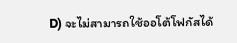D) จะไม่สามารถใช้ออโต้โฟกัสได้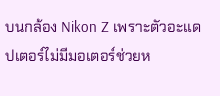บนกล้อง Nikon Z เพราะตัวอะแดปเตอร์ไม่มีมอเตอร์ช่วยห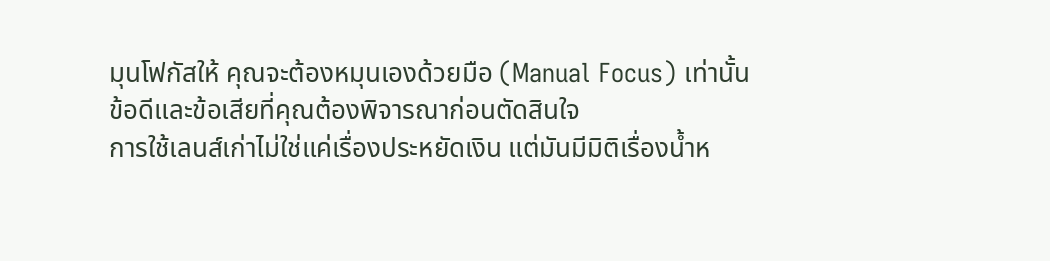มุนโฟกัสให้ คุณจะต้องหมุนเองด้วยมือ (Manual Focus) เท่านั้น
ข้อดีและข้อเสียที่คุณต้องพิจารณาก่อนตัดสินใจ
การใช้เลนส์เก่าไม่ใช่แค่เรื่องประหยัดเงิน แต่มันมีมิติเรื่องน้ำห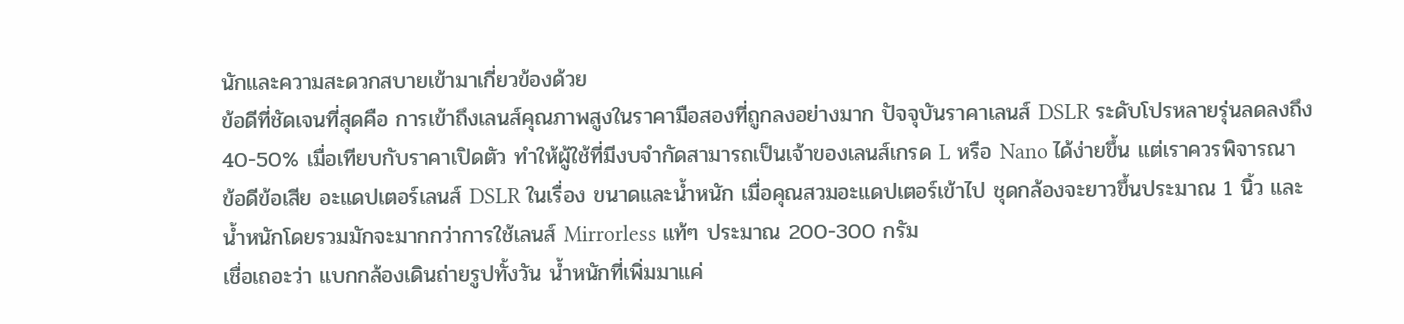นักและความสะดวกสบายเข้ามาเกี่ยวข้องด้วย
ข้อดีที่ชัดเจนที่สุดคือ การเข้าถึงเลนส์คุณภาพสูงในราคามือสองที่ถูกลงอย่างมาก ปัจจุบันราคาเลนส์ DSLR ระดับโปรหลายรุ่นลดลงถึง 40-50% เมื่อเทียบกับราคาเปิดตัว ทำให้ผู้ใช้ที่มีงบจำกัดสามารถเป็นเจ้าของเลนส์เกรด L หรือ Nano ได้ง่ายขึ้น แต่เราควรพิจารณา ข้อดีข้อเสีย อะแดปเตอร์เลนส์ DSLR ในเรื่อง ขนาดและน้ำหนัก เมื่อคุณสวมอะแดปเตอร์เข้าไป ชุดกล้องจะยาวขึ้นประมาณ 1 นิ้ว และน้ำหนักโดยรวมมักจะมากกว่าการใช้เลนส์ Mirrorless แท้ๆ ประมาณ 200-300 กรัม
เชื่อเถอะว่า แบกกล้องเดินถ่ายรูปทั้งวัน น้ำหนักที่เพิ่มมาแค่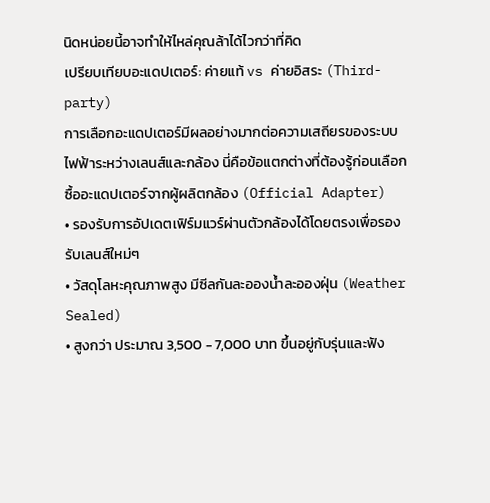นิดหน่อยนี้อาจทำให้ไหล่คุณล้าได้ไวกว่าที่คิด
เปรียบเทียบอะแดปเตอร์: ค่ายแท้ vs ค่ายอิสระ (Third-party)
การเลือกอะแดปเตอร์มีผลอย่างมากต่อความเสถียรของระบบไฟฟ้าระหว่างเลนส์และกล้อง นี่คือข้อแตกต่างที่ต้องรู้ก่อนเลือกซื้ออะแดปเตอร์จากผู้ผลิตกล้อง (Official Adapter)
• รองรับการอัปเดตเฟิร์มแวร์ผ่านตัวกล้องได้โดยตรงเพื่อรองรับเลนส์ใหม่ๆ
• วัสดุโลหะคุณภาพสูง มีซีลกันละอองน้ำละอองฝุ่น (Weather Sealed)
• สูงกว่า ประมาณ 3,500 - 7,000 บาท ขึ้นอยู่กับรุ่นและฟัง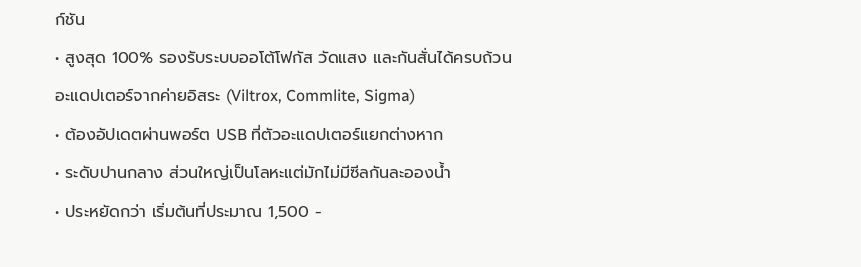ก์ชัน
• สูงสุด 100% รองรับระบบออโต้โฟกัส วัดแสง และกันสั่นได้ครบถ้วน
อะแดปเตอร์จากค่ายอิสระ (Viltrox, Commlite, Sigma)
• ต้องอัปเดตผ่านพอร์ต USB ที่ตัวอะแดปเตอร์แยกต่างหาก
• ระดับปานกลาง ส่วนใหญ่เป็นโลหะแต่มักไม่มีซีลกันละอองน้ำ
• ประหยัดกว่า เริ่มต้นที่ประมาณ 1,500 -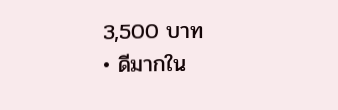3,500 บาท
• ดีมากใน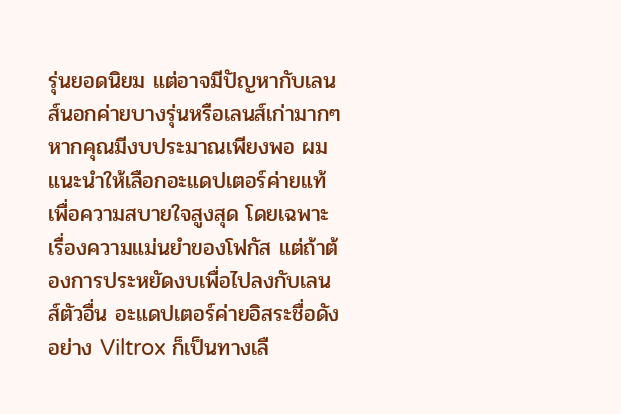รุ่นยอดนิยม แต่อาจมีปัญหากับเลนส์นอกค่ายบางรุ่นหรือเลนส์เก่ามากๆ
หากคุณมีงบประมาณเพียงพอ ผมแนะนำให้เลือกอะแดปเตอร์ค่ายแท้เพื่อความสบายใจสูงสุด โดยเฉพาะเรื่องความแม่นยำของโฟกัส แต่ถ้าต้องการประหยัดงบเพื่อไปลงกับเลนส์ตัวอื่น อะแดปเตอร์ค่ายอิสระชื่อดังอย่าง Viltrox ก็เป็นทางเลื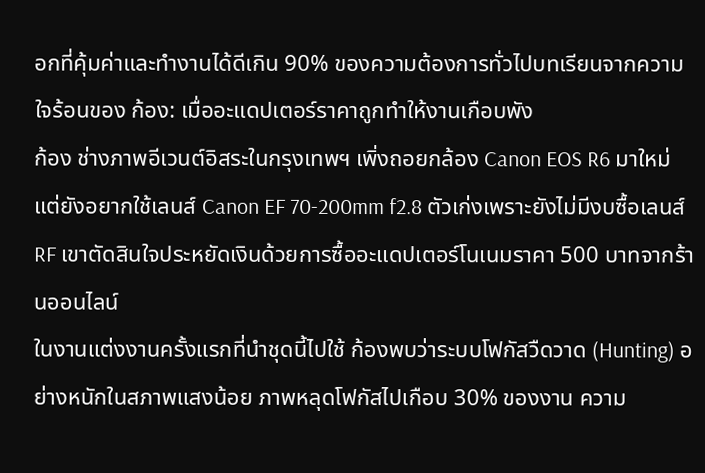อกที่คุ้มค่าและทำงานได้ดีเกิน 90% ของความต้องการทั่วไปบทเรียนจากความใจร้อนของ ก้อง: เมื่ออะแดปเตอร์ราคาถูกทำให้งานเกือบพัง
ก้อง ช่างภาพอีเวนต์อิสระในกรุงเทพฯ เพิ่งถอยกล้อง Canon EOS R6 มาใหม่แต่ยังอยากใช้เลนส์ Canon EF 70-200mm f2.8 ตัวเก่งเพราะยังไม่มีงบซื้อเลนส์ RF เขาตัดสินใจประหยัดเงินด้วยการซื้ออะแดปเตอร์โนเนมราคา 500 บาทจากร้านออนไลน์
ในงานแต่งงานครั้งแรกที่นำชุดนี้ไปใช้ ก้องพบว่าระบบโฟกัสวืดวาด (Hunting) อย่างหนักในสภาพแสงน้อย ภาพหลุดโฟกัสไปเกือบ 30% ของงาน ความ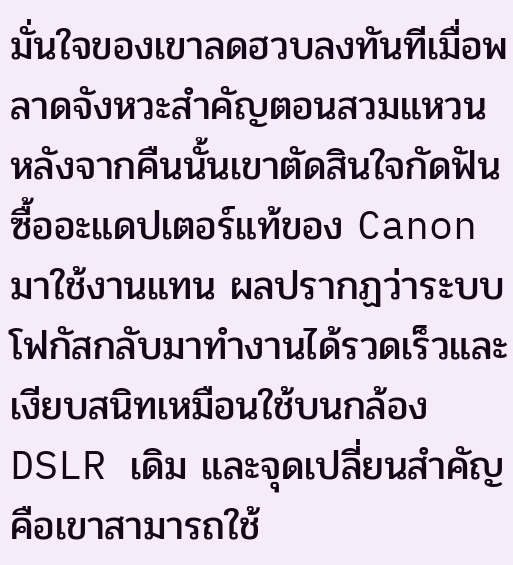มั่นใจของเขาลดฮวบลงทันทีเมื่อพลาดจังหวะสำคัญตอนสวมแหวน
หลังจากคืนนั้นเขาตัดสินใจกัดฟันซื้ออะแดปเตอร์แท้ของ Canon มาใช้งานแทน ผลปรากฏว่าระบบโฟกัสกลับมาทำงานได้รวดเร็วและเงียบสนิทเหมือนใช้บนกล้อง DSLR เดิม และจุดเปลี่ยนสำคัญคือเขาสามารถใช้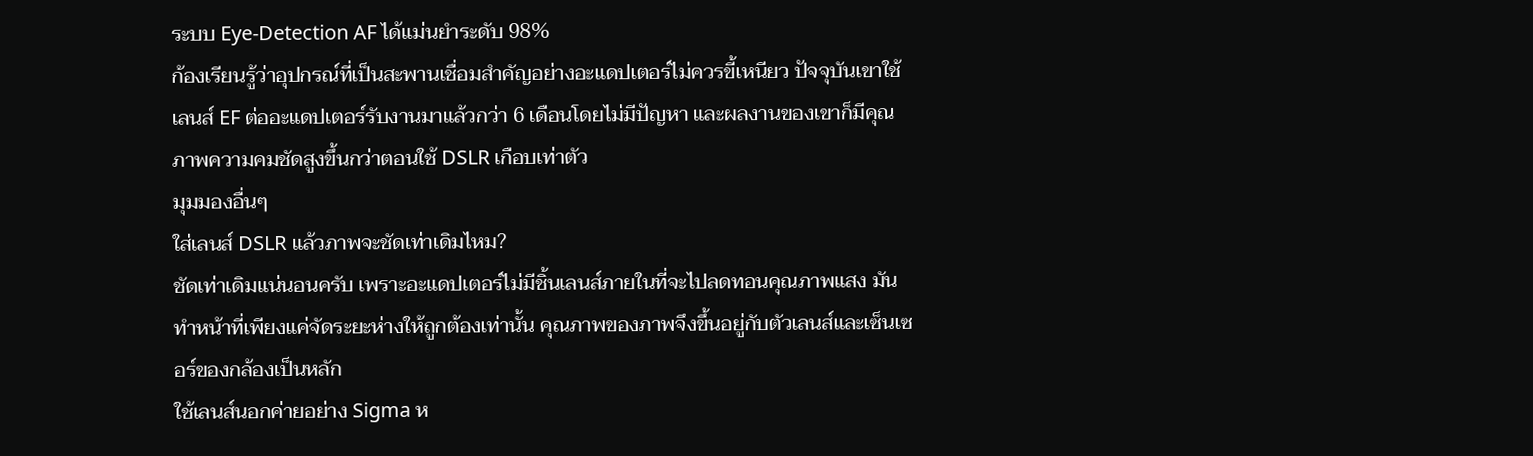ระบบ Eye-Detection AF ได้แม่นยำระดับ 98%
ก้องเรียนรู้ว่าอุปกรณ์ที่เป็นสะพานเชื่อมสำคัญอย่างอะแดปเตอร์ไม่ควรขี้เหนียว ปัจจุบันเขาใช้เลนส์ EF ต่ออะแดปเตอร์รับงานมาแล้วกว่า 6 เดือนโดยไม่มีปัญหา และผลงานของเขาก็มีคุณภาพความคมชัดสูงขึ้นกว่าตอนใช้ DSLR เกือบเท่าตัว
มุมมองอื่นๆ
ใส่เลนส์ DSLR แล้วภาพจะชัดเท่าเดิมไหม?
ชัดเท่าเดิมแน่นอนครับ เพราะอะแดปเตอร์ไม่มีชิ้นเลนส์ภายในที่จะไปลดทอนคุณภาพแสง มันทำหน้าที่เพียงแค่จัดระยะห่างให้ถูกต้องเท่านั้น คุณภาพของภาพจึงขึ้นอยู่กับตัวเลนส์และเซ็นเซอร์ของกล้องเป็นหลัก
ใช้เลนส์นอกค่ายอย่าง Sigma ห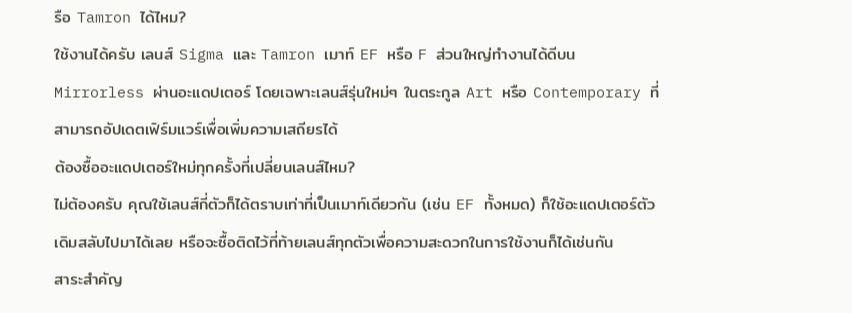รือ Tamron ได้ไหม?
ใช้งานได้ครับ เลนส์ Sigma และ Tamron เมาท์ EF หรือ F ส่วนใหญ่ทำงานได้ดีบน Mirrorless ผ่านอะแดปเตอร์ โดยเฉพาะเลนส์รุ่นใหม่ๆ ในตระกูล Art หรือ Contemporary ที่สามารถอัปเดตเฟิร์มแวร์เพื่อเพิ่มความเสถียรได้
ต้องซื้ออะแดปเตอร์ใหม่ทุกครั้งที่เปลี่ยนเลนส์ไหม?
ไม่ต้องครับ คุณใช้เลนส์กี่ตัวก็ได้ตราบเท่าที่เป็นเมาท์เดียวกัน (เช่น EF ทั้งหมด) ก็ใช้อะแดปเตอร์ตัวเดิมสลับไปมาได้เลย หรือจะซื้อติดไว้ที่ท้ายเลนส์ทุกตัวเพื่อความสะดวกในการใช้งานก็ได้เช่นกัน
สาระสำคัญ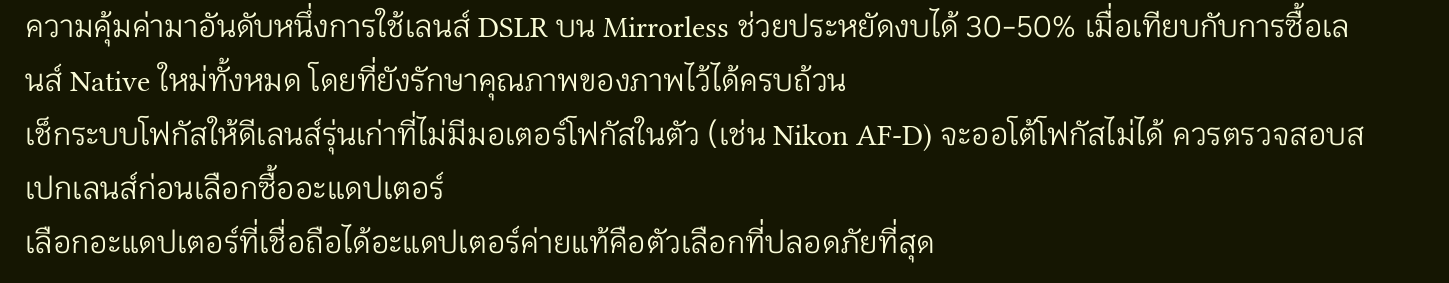ความคุ้มค่ามาอันดับหนึ่งการใช้เลนส์ DSLR บน Mirrorless ช่วยประหยัดงบได้ 30-50% เมื่อเทียบกับการซื้อเลนส์ Native ใหม่ทั้งหมด โดยที่ยังรักษาคุณภาพของภาพไว้ได้ครบถ้วน
เช็กระบบโฟกัสให้ดีเลนส์รุ่นเก่าที่ไม่มีมอเตอร์โฟกัสในตัว (เช่น Nikon AF-D) จะออโต้โฟกัสไม่ได้ ควรตรวจสอบสเปกเลนส์ก่อนเลือกซื้ออะแดปเตอร์
เลือกอะแดปเตอร์ที่เชื่อถือได้อะแดปเตอร์ค่ายแท้คือตัวเลือกที่ปลอดภัยที่สุด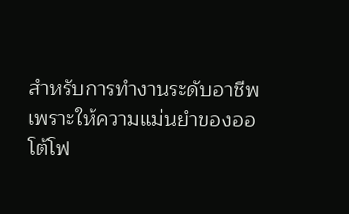สำหรับการทำงานระดับอาชีพ เพราะให้ความแม่นยำของออโต้โฟ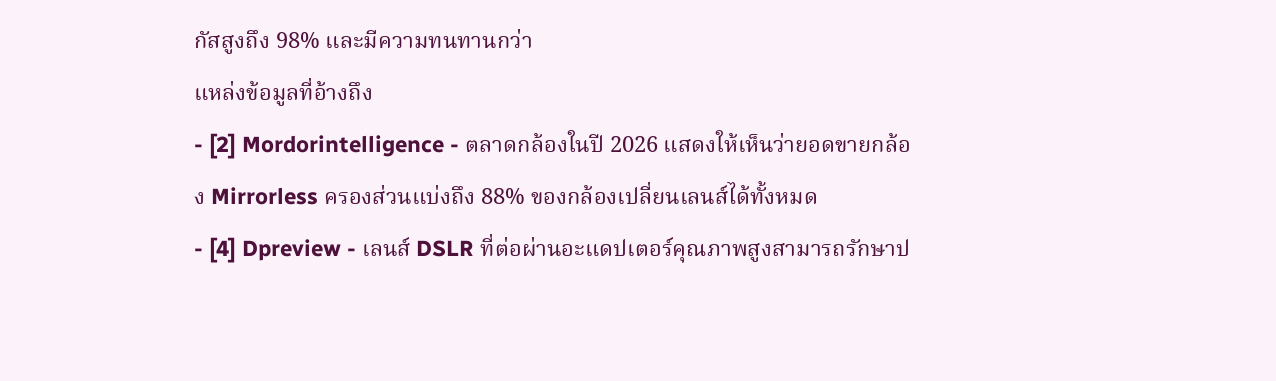กัสสูงถึง 98% และมีความทนทานกว่า
แหล่งข้อมูลที่อ้างถึง
- [2] Mordorintelligence - ตลาดกล้องในปี 2026 แสดงให้เห็นว่ายอดขายกล้อง Mirrorless ครองส่วนแบ่งถึง 88% ของกล้องเปลี่ยนเลนส์ได้ทั้งหมด
- [4] Dpreview - เลนส์ DSLR ที่ต่อผ่านอะแดปเตอร์คุณภาพสูงสามารถรักษาป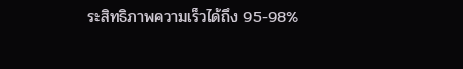ระสิทธิภาพความเร็วได้ถึง 95-98%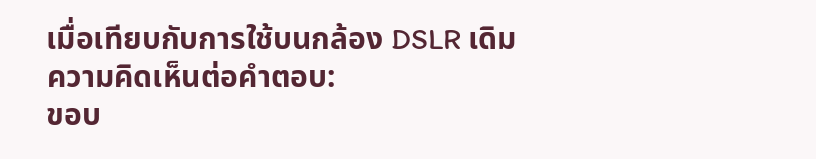เมื่อเทียบกับการใช้บนกล้อง DSLR เดิม
ความคิดเห็นต่อคำตอบ:
ขอบ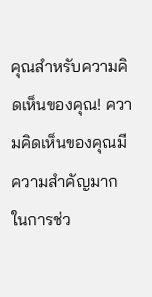คุณสำหรับความคิดเห็นของคุณ! ความคิดเห็นของคุณมีความสำคัญมากในการช่ว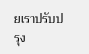ยเราปรับปรุง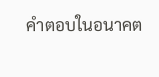คำตอบในอนาคต